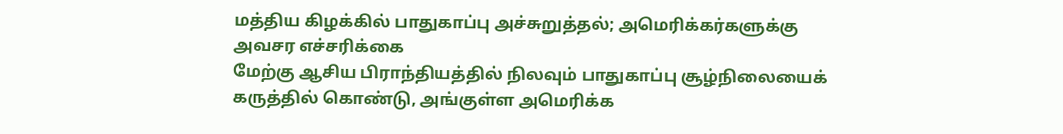மத்திய கிழக்கில் பாதுகாப்பு அச்சுறுத்தல்; அமெரிக்கர்களுக்கு அவசர எச்சரிக்கை
மேற்கு ஆசிய பிராந்தியத்தில் நிலவும் பாதுகாப்பு சூழ்நிலையைக் கருத்தில் கொண்டு, அங்குள்ள அமெரிக்க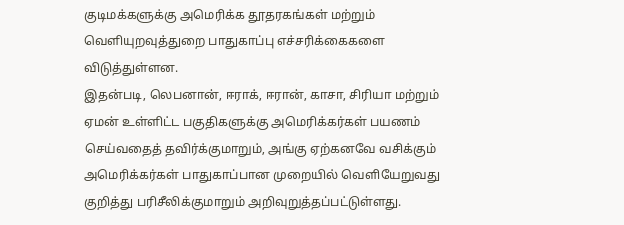குடிமக்களுக்கு அமெரிக்க தூதரகங்கள் மற்றும் வெளியுறவுத்துறை பாதுகாப்பு எச்சரிக்கைகளை விடுத்துள்ளன.
இதன்படி, லெபனான், ஈராக், ஈரான், காசா, சிரியா மற்றும் ஏமன் உள்ளிட்ட பகுதிகளுக்கு அமெரிக்கர்கள் பயணம் செய்வதைத் தவிர்க்குமாறும், அங்கு ஏற்கனவே வசிக்கும் அமெரிக்கர்கள் பாதுகாப்பான முறையில் வெளியேறுவது குறித்து பரிசீலிக்குமாறும் அறிவுறுத்தப்பட்டுள்ளது.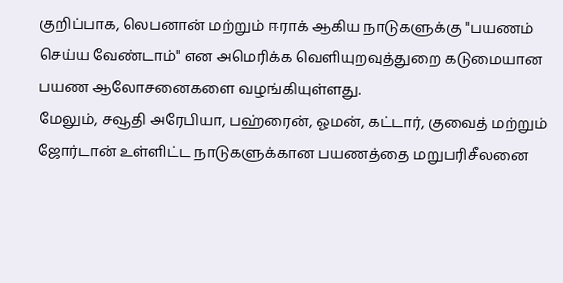குறிப்பாக, லெபனான் மற்றும் ஈராக் ஆகிய நாடுகளுக்கு "பயணம் செய்ய வேண்டாம்" என அமெரிக்க வெளியுறவுத்துறை கடுமையான பயண ஆலோசனைகளை வழங்கியுள்ளது.
மேலும், சவூதி அரேபியா, பஹ்ரைன், ஓமன், கட்டார், குவைத் மற்றும் ஜோர்டான் உள்ளிட்ட நாடுகளுக்கான பயணத்தை மறுபரிசீலனை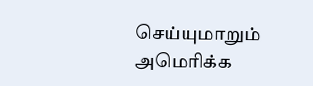செய்யுமாறும் அமெரிக்க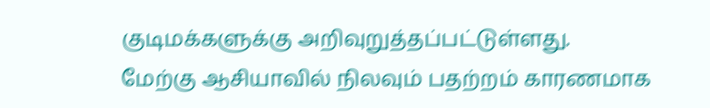குடிமக்களுக்கு அறிவுறுத்தப்பட்டுள்ளது.
மேற்கு ஆசியாவில் நிலவும் பதற்றம் காரணமாக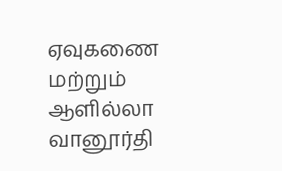ஏவுகணை மற்றும் ஆளில்லா வானூர்தி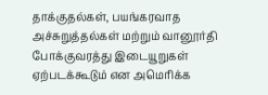தாக்குதல்கள், பயங்கரவாத அச்சுறுத்தல்கள் மற்றும் வானூர்தி போக்குவரத்து இடையூறுகள் ஏற்படக்கூடும் என அமெரிக்க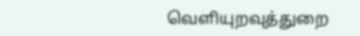வெளியுறவுத்துறை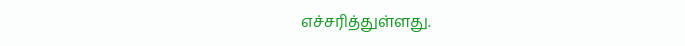எச்சரித்துள்ளது.